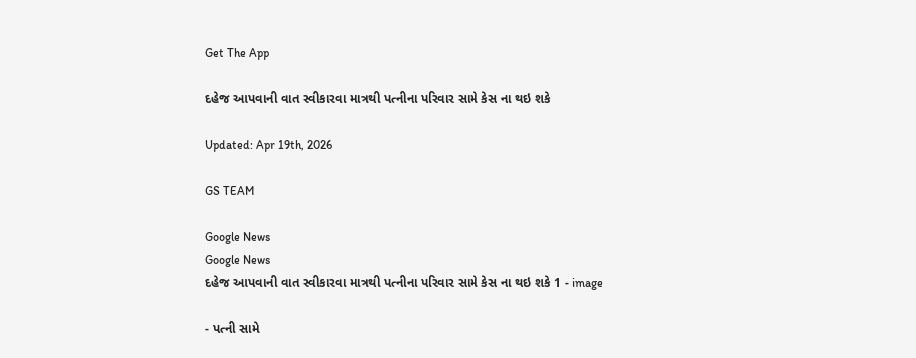Get The App

દહેજ આપવાની વાત સ્વીકારવા માત્રથી પત્નીના પરિવાર સામે કેસ ના થઇ શકે

Updated: Apr 19th, 2026

GS TEAM

Google News
Google News
દહેજ આપવાની વાત સ્વીકારવા માત્રથી પત્નીના પરિવાર સામે કેસ ના થઇ શકે 1 - image

- પત્ની સામે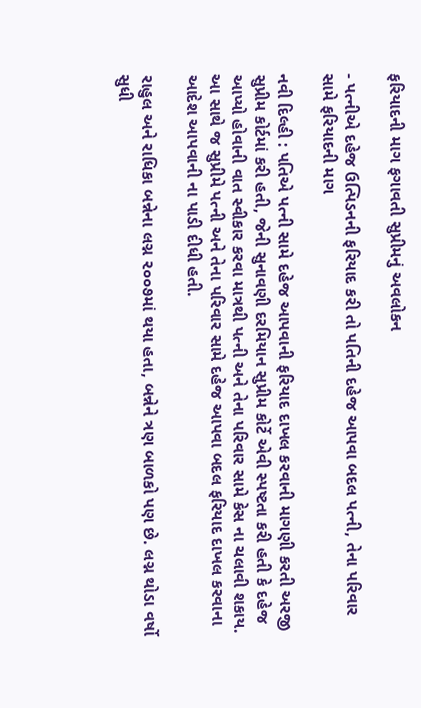ફરિયાદની માગ ફગાવતી સુપ્રીમનું અવલોકન

- પત્નીએ દહેજ ઉત્પિડનની ફરિયાદ કરી તો પતિની દહેજ આપવા બદલ પત્ની, તેના પરિવાર સામે ફરિયાદની માગ

નવી દિલ્હી : પતિએ પત્ની સામે દહેજ આપવાની ફરિયાદ દાખલ કરવાની માગણી કરતી અરજી સુપ્રીમ કોર્ટમાં કરી હતી, જેની સુનાવણી દરમિયાન સુપ્રીમ કોર્ટે એવી સ્પષ્ટતા કરી હતી કે દહેજ આપ્યો હોવાની વાત સ્વીકાર કરવા માત્રથી પત્ની અને તેના પરિવાર સામે કેસ ના ચલાવી શકાય. આ સાથે જ સુપ્રીમે પત્ની અને તેના પરિવાર સામે દહેજ આપવા બદલ ફરિયાદ દાખલ કરવાના આદેશ આપવાની ના પાડી દીધી હતી.

રાહુલ અને રાધિકા બન્નેના લગ્ન ૨૦૦૭માં થયા હતા, બન્નેને ત્રણ બાળકો પણ છે. લગ્ન થોડા વર્ષો સુધી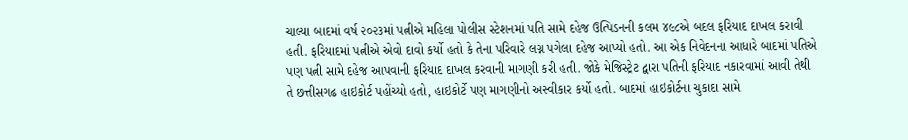ચાલ્યા બાદમાં વર્ષ ૨૦૨૩માં પત્નીએ મહિલા પોલીસ સ્ટેશનમાં પતિ સામે દહેજ ઉત્પિડનની કલમ ૪૯૮એ બદલ ફરિયાદ દાખલ કરાવી હતી. ફરિયાદમાં પત્નીએ એવો દાવો કર્યો હતો કે તેના પરિવારે લગ્ન પગેલા દહેજ આપ્યો હતો. આ એક નિવેદનના આધારે બાદમાં પતિએ પણ પત્ની સામે દહેજ આપવાની ફરિયાદ દાખલ કરવાની માગણી કરી હતી. જોકે મેજિસ્ટ્રેટ દ્વારા પતિની ફરિયાદ નકારવામાં આવી તેથી તે છત્તીસગઢ હાઇકોર્ટ પહોંચ્યો હતો, હાઇકોર્ટે પણ માગણીનો અસ્વીકાર કર્યો હતો. બાદમાં હાઇકોર્ટના ચુકાદા સામે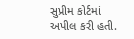સુપ્રીમ કોર્ટમાં અપીલ કરી હતી.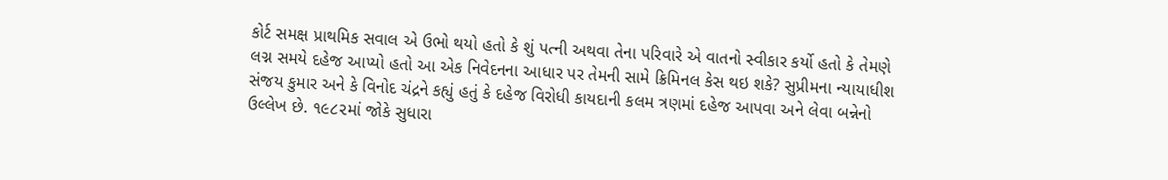કોર્ટ સમક્ષ પ્રાથમિક સવાલ એ ઉભો થયો હતો કે શું પત્ની અથવા તેના પરિવારે એ વાતનો સ્વીકાર કર્યો હતો કે તેમણે લગ્ન સમયે દહેજ આપ્યો હતો આ એક નિવેદનના આધાર પર તેમની સામે ક્રિમિનલ કેસ થઇ શકે? સુપ્રીમના ન્યાયાધીશ સંજય કુમાર અને કે વિનોદ ચંદ્રને કહ્યું હતું કે દહેજ વિરોધી કાયદાની કલમ ત્રણમાં દહેજ આપવા અને લેવા બન્નેનો ઉલ્લેખ છે. ૧૯૮૨માં જોકે સુધારા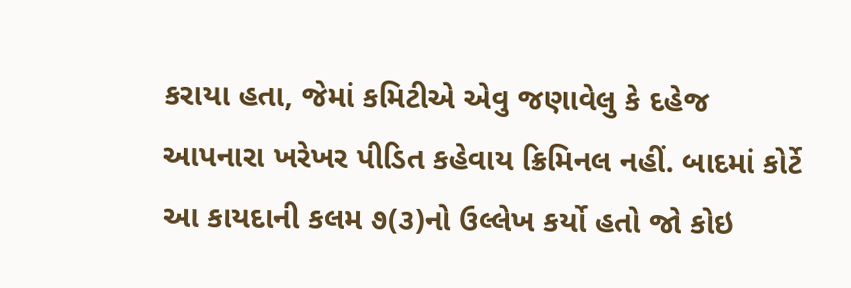કરાયા હતા, જેમાં કમિટીએ એવુ જણાવેલુ કે દહેજ આપનારા ખરેખર પીડિત કહેવાય ક્રિમિનલ નહીં. બાદમાં કોર્ટે આ કાયદાની કલમ ૭(૩)નો ઉલ્લેખ કર્યો હતો જો કોઇ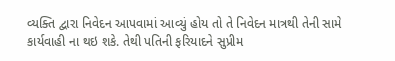વ્યક્તિ દ્વારા નિવેદન આપવામાં આવ્યું હોય તો તે નિવેદન માત્રથી તેની સામે કાર્યવાહી ના થઇ શકે. તેથી પતિની ફરિયાદને સુપ્રીમ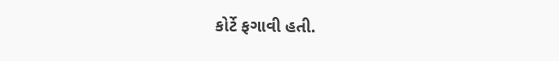કોર્ટે ફગાવી હતી.